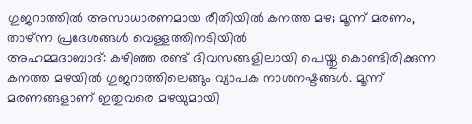ഗുജറാത്തിൽ അസാധാരണമായ രീതിയിൽ കനത്ത മഴ; മൂന്ന് മരണം, താഴ്ന്ന പ്രദേശങ്ങൾ വെള്ളത്തിനടിയിൽ
അഹമ്മദാബാദ്: കഴിഞ്ഞ രണ്ട് ദിവസങ്ങളിലായി പെയ്തു കൊണ്ടിരിക്കുന്ന കനത്ത മഴയിൽ ഗുജറാത്തിലെങ്ങും വ്യാപക നാശനഷ്ടങ്ങൾ. മൂന്ന് മരണങ്ങളാണ് ഇതുവരെ മഴയുമായി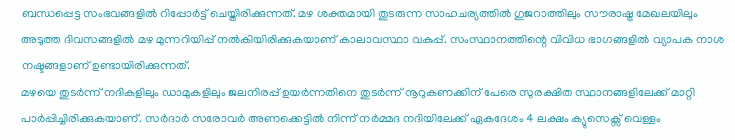ബന്ധപ്പെട്ട സംഭവങ്ങളിൽ റിപ്പോർട്ട് ചെയ്തിരിക്കുന്നത്. മഴ ശക്തമായി തുടരുന്ന സാഹചര്യത്തിൽ ഗുജറാത്തിലും സൗരാഷ്ട്ര മേഖലയിലും അടുത്ത ദിവസങ്ങളിൽ മഴ മുന്നറിയിപ്പ് നൽകിയിരിക്കുകയാണ് കാലാവസ്ഥാ വകുപ്പ്. സംസ്ഥാനത്തിന്റെ വിവിധ ഭാഗങ്ങളിൽ വ്യാപക നാശ നഷ്ടങ്ങളാണ് ഉണ്ടായിരിക്കുന്നത്.
മഴയെ തുടർന്ന് നദികളിലും ഡാമുകളിലും ജലനിരപ്പ് ഉയർന്നതിനെ തുടർന്ന് നൂറുകണക്കിന് പേരെ സുരക്ഷിത സ്ഥാനങ്ങളിലേക്ക് മാറ്റി പാർപ്പിച്ചിരിക്കുകയാണ്. സർദാർ സരോവർ അണക്കെട്ടിൽ നിന്ന് നർമ്മദ നദിയിലേക്ക് ഏകദേശം 4 ലക്ഷം ക്യുസെക്സ് വെള്ളം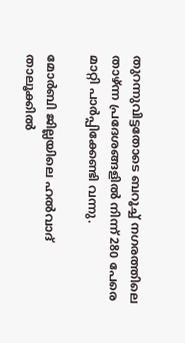തുറന്നുവിട്ടതോടെ ബറൂച്ച് നഗരത്തിലെ താഴ്ന്ന പ്രദേശങ്ങളിൽ നിന്ന് 280 പേരെ മാറ്റി പാർപ്പിക്കേണ്ടി വന്നു.

മോർബി ജില്ലയിലെ ഹൽവാദ് താലൂക്കിൽ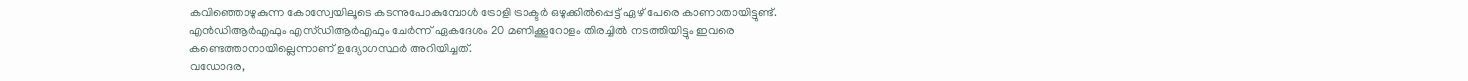കവിഞ്ഞൊഴുകുന്ന കോസ്വേയിലൂടെ കടന്നുപോകുമ്പോൾ ട്രോളി ട്രാക്ടർ ഒഴുക്കിൽപ്പെട്ട് ഏഴ് പേരെ കാണാതായിട്ടുണ്ട്. എൻഡിആർഎഫും എസ്ഡിആർഎഫും ചേർന്ന് ഏകദേശം 20 മണിക്കൂറോളം തിരച്ചിൽ നടത്തിയിട്ടും ഇവരെ കണ്ടെത്താനായില്ലെന്നാണ് ഉദ്യോഗസ്ഥർ അറിയിച്ചത്.
വഡോദര,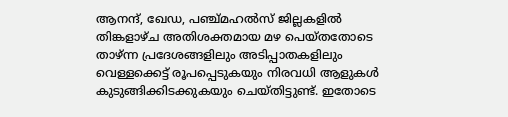ആനന്ദ്, ഖേഡ, പഞ്ച്മഹൽസ് ജില്ലകളിൽ തിങ്കളാഴ്ച അതിശക്തമായ മഴ പെയ്തതോടെ താഴ്ന്ന പ്രദേശങ്ങളിലും അടിപ്പാതകളിലും വെള്ളക്കെട്ട് രൂപപ്പെടുകയും നിരവധി ആളുകൾ കുടുങ്ങിക്കിടക്കുകയും ചെയ്തിട്ടുണ്ട്. ഇതോടെ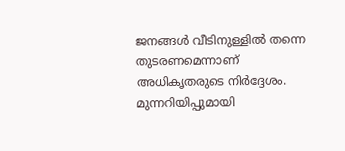ജനങ്ങൾ വീടിനുള്ളിൽ തന്നെ തുടരണമെന്നാണ് അധികൃതരുടെ നിർദ്ദേശം.
മുന്നറിയിപ്പുമായി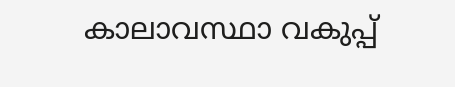കാലാവസ്ഥാ വകുപ്പ്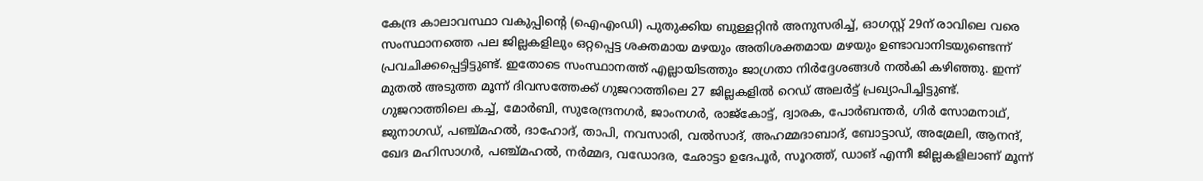കേന്ദ്ര കാലാവസ്ഥാ വകുപ്പിന്റെ (ഐഎംഡി) പുതുക്കിയ ബുള്ളറ്റിൻ അനുസരിച്ച്, ഓഗസ്റ്റ് 29ന് രാവിലെ വരെ സംസ്ഥാനത്തെ പല ജില്ലകളിലും ഒറ്റപ്പെട്ട ശക്തമായ മഴയും അതിശക്തമായ മഴയും ഉണ്ടാവാനിടയുണ്ടെന്ന് പ്രവചിക്കപ്പെട്ടിട്ടുണ്ട്. ഇതോടെ സംസ്ഥാനത്ത് എല്ലായിടത്തും ജാഗ്രതാ നിർദ്ദേശങ്ങൾ നൽകി കഴിഞ്ഞു. ഇന്ന് മുതൽ അടുത്ത മൂന്ന് ദിവസത്തേക്ക് ഗുജറാത്തിലെ 27 ജില്ലകളിൽ റെഡ് അലർട്ട് പ്രഖ്യാപിച്ചിട്ടുണ്ട്.
ഗുജറാത്തിലെ കച്ച്, മോർബി, സുരേന്ദ്രനഗർ, ജാംനഗർ, രാജ്കോട്ട്, ദ്വാരക, പോർബന്തർ, ഗിർ സോമനാഥ്, ജുനാഗഡ്, പഞ്ച്മഹൽ, ദാഹോദ്, താപി, നവസാരി, വൽസാദ്, അഹമ്മദാബാദ്, ബോട്ടാഡ്, അമ്രേലി, ആനന്ദ്, ഖേദ മഹിസാഗർ, പഞ്ച്മഹൽ, നർമ്മദ, വഡോദര, ഛോട്ടാ ഉദേപൂർ, സൂറത്ത്, ഡാങ് എന്നീ ജില്ലകളിലാണ് മൂന്ന്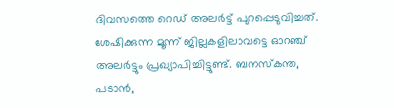ദിവസത്തെ റെഡ് അലർട്ട് പുറപ്പെടുവിച്ചത്.
ശേഷിക്കുന്ന മൂന്ന് ജില്ലകളിലാവട്ടെ ഓറഞ്ച് അലർട്ടും പ്രഖ്യാപിച്ചിട്ടുണ്ട്. ബനസ്കന്ത, പടാൻ,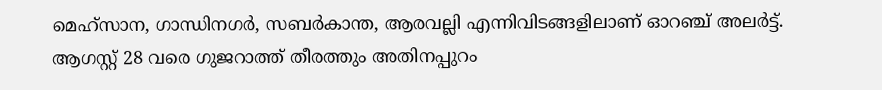മെഹ്സാന, ഗാന്ധിനഗർ, സബർകാന്ത, ആരവല്ലി എന്നിവിടങ്ങളിലാണ് ഓറഞ്ച് അലർട്ട്. ആഗസ്റ്റ് 28 വരെ ഗുജറാത്ത് തീരത്തും അതിനപ്പുറം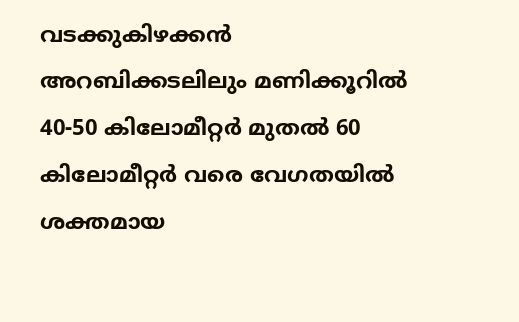വടക്കുകിഴക്കൻ അറബിക്കടലിലും മണിക്കൂറിൽ 40-50 കിലോമീറ്റർ മുതൽ 60 കിലോമീറ്റർ വരെ വേഗതയിൽ ശക്തമായ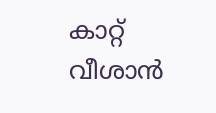കാറ്റ് വീശാൻ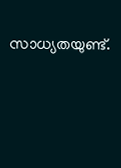സാധ്യതയുണ്ട്.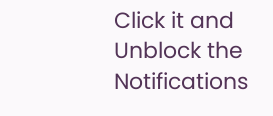Click it and Unblock the Notifications